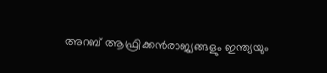അറബ് ആഫ്രിക്കൻരാജ്യങ്ങളും ഇന്ത്യയും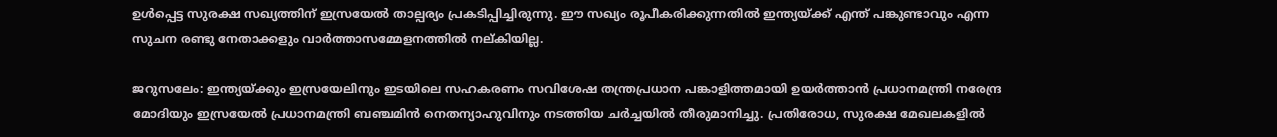ഉൾപ്പെട്ട സുരക്ഷ സഖ്യത്തിന് ഇസ്രയേൽ താല്പര്യം പ്രകടിപ്പിച്ചിരുന്നു. ഈ സഖ്യം രൂപീകരിക്കുന്നതിൽ ഇന്ത്യയ്ക്ക് എന്ത് പങ്കുണ്ടാവും എന്ന സുചന രണ്ടു നേതാക്കളും വാർത്താസമ്മേളനത്തിൽ നല്കിയില്ല.

ജറുസലേം: ഇന്ത്യയ്ക്കും ഇസ്രയേലിനും ഇടയിലെ സഹകരണം സവിശേഷ തന്ത്രപ്രധാന പങ്കാളിത്തമായി ഉയർത്താൻ പ്രധാനമന്ത്രി നരേന്ദ്ര മോദിയും ഇസ്രയേൽ പ്രധാനമന്ത്രി ബഞ്ചമിൻ നെതന്യാഹുവിനും നടത്തിയ ചർച്ചയിൽ തീരുമാനിച്ചു. പ്രതിരോധ, സുരക്ഷ മേഖലകളിൽ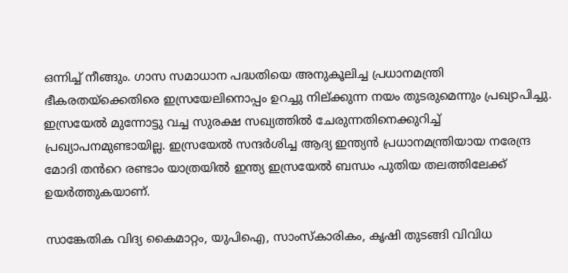ഒന്നിച്ച് നീങ്ങും. ഗാസ സമാധാന പദ്ധതിയെ അനുകൂലിച്ച പ്രധാനമന്ത്രി ഭീകരതയ്ക്കെതിരെ ഇസ്രയേലിനൊപ്പം ഉറച്ചു നില്ക്കുന്ന നയം തുടരുമെന്നും പ്രഖ്യാപിച്ചു. ഇസ്രയേൽ മുന്നോട്ടു വച്ച സുരക്ഷ സഖ്യത്തിൽ ചേരുന്നതിനെക്കുറിച്ച് പ്രഖ്യാപനമുണ്ടായില്ല. ഇസ്രയേൽ സന്ദർശിച്ച ആദ്യ ഇന്ത്യൻ പ്രധാനമന്ത്രിയായ നരേന്ദ്ര മോദി തൻറെ രണ്ടാം യാത്രയിൽ ഇന്ത്യ ഇസ്രയേൽ ബന്ധം പുതിയ തലത്തിലേക്ക് ഉയർത്തുകയാണ്.

സാങ്കേതിക വിദ്യ കൈമാറ്റം, യുപിഐ, സാംസ്കാരികം, കൃഷി തുടങ്ങി വിവിധ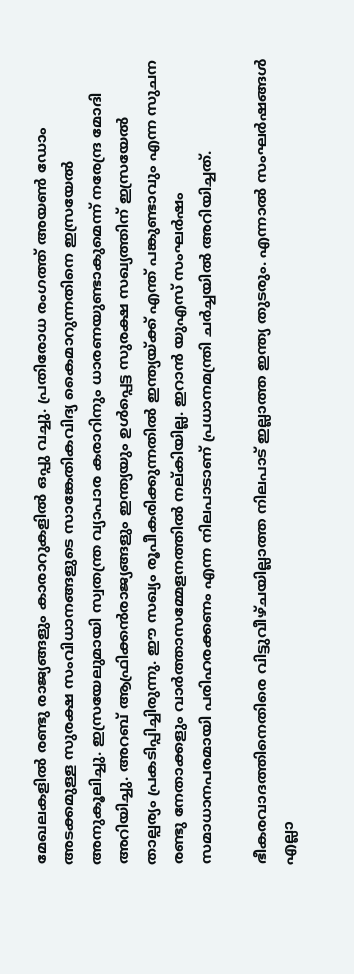മേഖലകളിൽ രണ്ടു രാജ്യങ്ങളും കാരാറുകളിൽ ഒപ്പു വച്ചു. പ്രതിരോധ രംഗത്ത് അയൺ ഡോം അടക്കമുള്ള സുരക്ഷ സംവിധാനങ്ങളുടെ സാങ്കേതികവിദ്യ കൈമാറുന്നതിനെ ഇസ്രയേൽ അനുകൂലിച്ചു. ഇസ്രയേലുമായി സ്വതന്ത്ര വ്യാപാര കരാറിനും ധാരണയുണ്ടാകുമെന്ന് നരേന്ദ്ര മോദി അറിയിച്ചു. അറബ് ആഫ്രിക്കൻരാജ്യങ്ങളും ഇന്ത്യയും ഉൾപ്പെട്ട സുരക്ഷ സഖ്യത്തിന് ഇസ്രയേൽ താല്പര്യം പ്രകടിപ്പിച്ചിരുന്നു. ഈ സഖ്യം രൂപീകരിക്കുന്നതിൽ ഇന്ത്യയ്ക്ക് എന്ത് പങ്കുണ്ടാവും എന്ന സുചന രണ്ടു നേതാക്കളും വാർത്താസമ്മേളനത്തിൽ നല്കിയില്ല. ഇറാൻ യുഎസ് സംഘർഷം സമാധാനപരമായി പരിഹരക്കണം എന്ന നിലപാടാണ് പ്രധാനമന്ത്രി ചർച്ചയിൽ അറിയിച്ചത്.

ഭീകരവാദത്തിനെതിരെ വിട്ടുവീഴ്ചയില്ലാത്ത നിലപാട് ഇല്ലാത്ത ഇന്ത്യ തുടരും. എന്നാൽ സംഘർഷങ്ങൾ എല്ലാ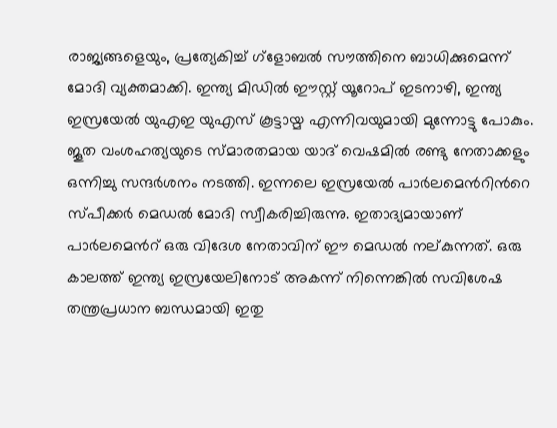രാജ്യങ്ങളെയും, പ്രത്യേകിച്ച് ഗ്ളോബൽ സൗത്തിനെ ബാധിക്കുമെന്ന് മോദി വ്യക്തമാക്കി. ഇന്ത്യ മിഡിൽ ഈസ്റ്റ് യൂറോപ് ഇടനാഴി, ഇന്ത്യ ഇസ്രയേൽ യുഎഇ യുഎസ് കൂട്ടായ്മ എന്നിവയുമായി മുന്നോട്ടു പോകും. ജൂത വംശഹത്യയുടെ സ്മാരതമായ യാദ് വെഷമിൽ രണ്ടു നേതാക്കളും ഒന്നിച്ചു സന്ദർശനം നടത്തി. ഇന്നലെ ഇസ്രയേൽ പാർലമെൻറിൻറെ സ്പീക്കർ മെഡൽ മോദി സ്വീകരിച്ചിരുന്നു. ഇതാദ്യമായാണ് പാർലമെൻറ് ഒരു വിദേശ നേതാവിന് ഈ മെഡൽ നല്കുന്നത്. ഒരു കാലത്ത് ഇന്ത്യ ഇസ്രയേലിനോട് അകന്ന് നിന്നെങ്കിൽ സവിശേഷ തന്ത്രപ്രധാന ബന്ധമായി ഇതു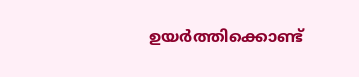ഉയ‍ർത്തിക്കൊണ്ട്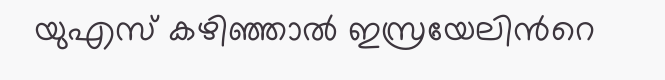യുഎസ് കഴിഞ്ഞാൽ ഇസ്രയേലിൻറെ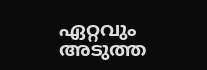ഏറ്റവും അടുത്ത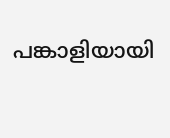പങ്കാളിയായി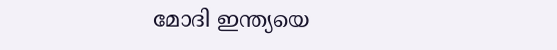മോദി ഇന്ത്യയെ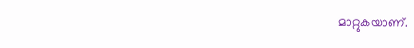മാറ്റുകയാണ്.